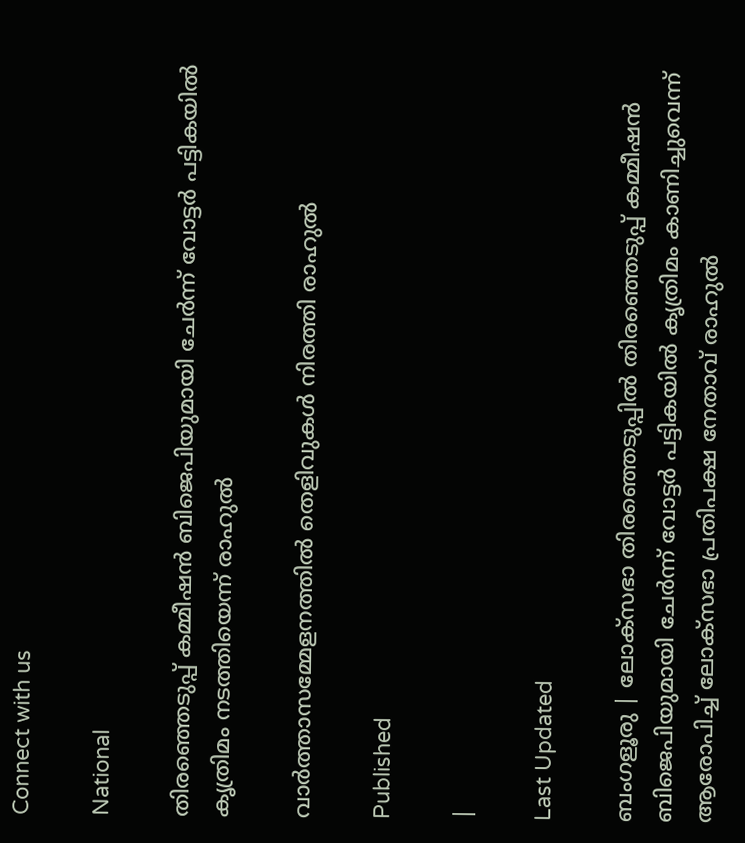Connect with us

National

തിരഞ്ഞെടുപ്പ് കമ്മീഷൻ ബിജെപിയുമായി ചേർന്ന് വോട്ടർ പട്ടികയിൽ കൃത്രിമം നടത്തിയെന്ന് രാഹുൽ

വാർത്താസമ്മേളനത്തിൽ തെളിവുകൾ നിരത്തി രാഹുൽ

Published

|

Last Updated

ബംഗളൂരു | ലോക്‌സഭാ തിരഞ്ഞെടുപ്പിൽ തിരഞ്ഞെടുപ്പ് കമ്മീഷൻ ബിജെപിയുമായി ചേർന്ന് വോട്ടർ പട്ടികയിൽ കൃത്രിമം കാണിച്ചുവെന്ന് ആരോപിച്ച് ലോക്‌സഭാ പ്രതിപക്ഷ നേതാവ് രാഹുൽ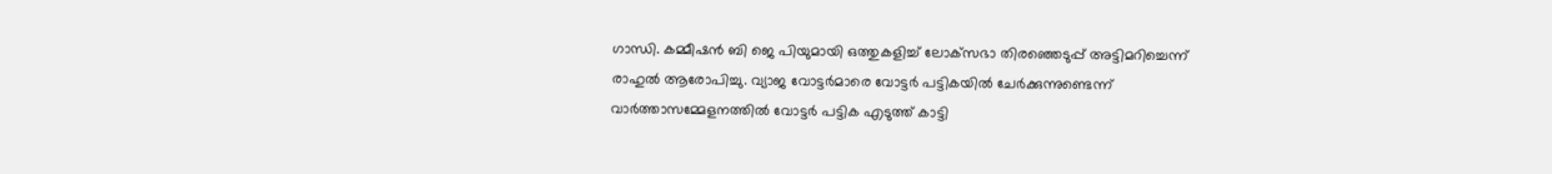ഗാന്ധി. കമ്മീഷൻ ബി ജെ പിയുമായി ഒത്തുകളിച്ച് ലോക്‌സഭാ തിരഞ്ഞെടുപ്പ് അട്ടിമറിച്ചെന്ന് രാഹുൽ ആരോപിച്ചു. വ്യാജ വോട്ടർമാരെ വോട്ടർ പട്ടികയിൽ ചേർക്കുന്നുണ്ടെന്ന് വാർത്താസമ്മേളനത്തിൽ വോട്ടർ പട്ടിക എടുത്ത് കാട്ടി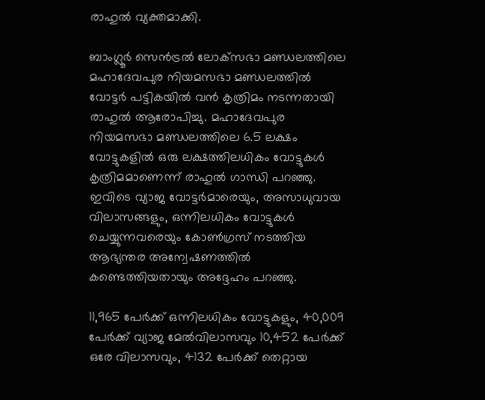രാഹുൽ വ്യക്തമാക്കി.

ബാംഗ്ലൂർ സെൻട്രൽ ലോക്‌സഭാ മണ്ഡലത്തിലെ മഹാദേവപുര നിയമസഭാ മണ്ഡലത്തിൽ വോട്ടർ പട്ടികയിൽ വൻ കൃത്രിമം നടന്നതായി രാഹുൽ ആരോപിച്ചു. മഹാദേവപുര നിയമസഭാ മണ്ഡലത്തിലെ 6.5 ലക്ഷം വോട്ടുകളിൽ ഒരു ലക്ഷത്തിലധികം വോട്ടുകൾ കൃത്രിമമാണെന്ന് രാഹുൽ ഗാന്ധി പറഞ്ഞു. ഇവിടെ വ്യാജ വോട്ടർമാരെയും, അസാധുവായ വിലാസങ്ങളും, ഒന്നിലധികം വോട്ടുകൾ ചെയ്യുന്നവരെയും കോൺഗ്രസ് നടത്തിയ ആഭ്യന്തര അന്വേഷണത്തിൽ കണ്ടെത്തിയതായും അദ്ദേഹം പറഞ്ഞു.

11,965 പേർക്ക് ഒന്നിലധികം വോട്ടുകളും, 40,009 പേർക്ക് വ്യാജ മേൽവിലാസവും 10,452 പേർക്ക് ഒരേ വിലാസവും, 4132 പേർക്ക് തെറ്റായ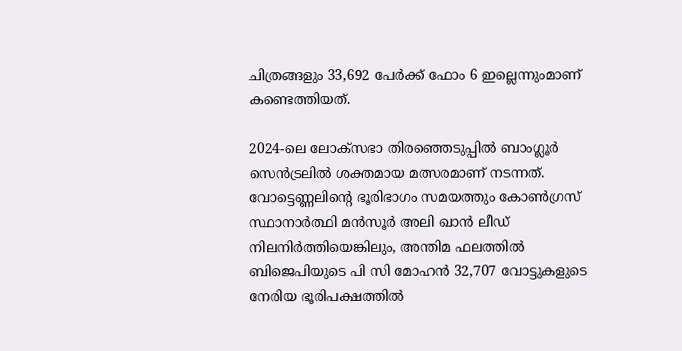ചിത്രങ്ങളും 33,692 പേർക്ക് ഫോം 6 ഇല്ലെന്നുംമാണ് കണ്ടെത്തിയത്.

2024-ലെ ലോക്‌സഭാ തിരഞ്ഞെടുപ്പിൽ ബാംഗ്ലൂർ സെൻട്രലിൽ ശക്തമായ മത്സരമാണ് നടന്നത്. വോട്ടെണ്ണലിന്റെ ഭൂരിഭാഗം സമയത്തും കോൺഗ്രസ് സ്ഥാനാർത്ഥി മൻസൂർ അലി ഖാൻ ലീഡ് നിലനിർത്തിയെങ്കിലും, അന്തിമ ഫലത്തിൽ ബിജെപിയുടെ പി സി മോഹൻ 32,707 വോട്ടുകളുടെ നേരിയ ഭൂരിപക്ഷത്തിൽ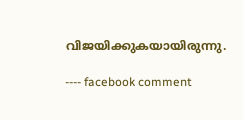വിജയിക്കുകയായിരുന്നു.

---- facebook comment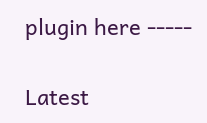plugin here -----

Latest